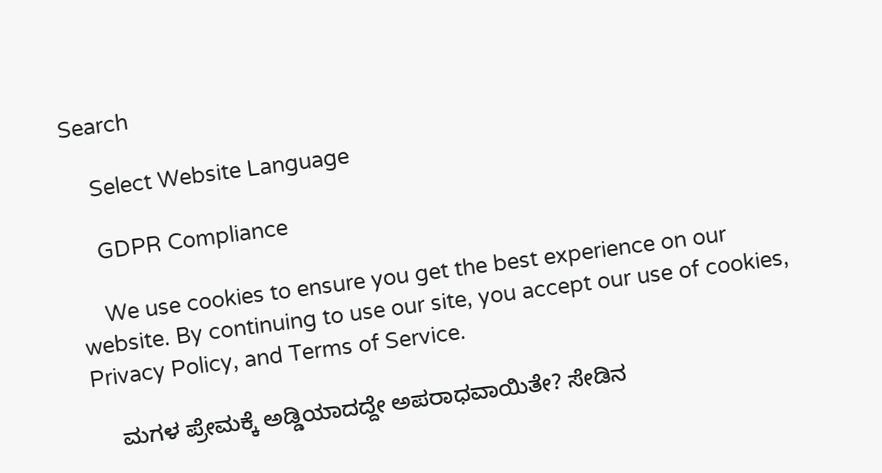Search

    Select Website Language

    GDPR Compliance

    We use cookies to ensure you get the best experience on our website. By continuing to use our site, you accept our use of cookies, Privacy Policy, and Terms of Service.

    ಮಗಳ ಪ್ರೇಮಕ್ಕೆ ಅಡ್ಡಿಯಾದದ್ದೇ ಅಪರಾಧವಾಯಿತೇ? ಸೇಡಿನ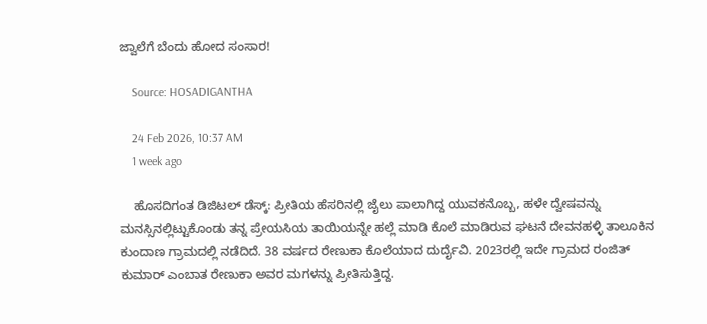ಜ್ವಾಲೆಗೆ ಬೆಂದು ಹೋದ ಸಂಸಾರ!

    Source: HOSADIGANTHA

    24 Feb 2026, 10:37 AM
    1 week ago

    ಹೊಸದಿಗಂತ ಡಿಜಿಟಲ್ ಡೆಸ್ಕ್: ಪ್ರೀತಿಯ ಹೆಸರಿನಲ್ಲಿ ಜೈಲು ಪಾಲಾಗಿದ್ದ ಯುವಕನೊಬ್ಬ, ಹಳೇ ದ್ವೇಷವನ್ನು ಮನಸ್ಸಿನಲ್ಲಿಟ್ಟುಕೊಂಡು ತನ್ನ ಪ್ರೇಯಸಿಯ ತಾಯಿಯನ್ನೇ ಹಲ್ಲೆ ಮಾಡಿ ಕೊಲೆ ಮಾಡಿರುವ ಘಟನೆ ದೇವನಹಳ್ಳಿ ತಾಲೂಕಿನ ಕುಂದಾಣ ಗ್ರಾಮದಲ್ಲಿ ನಡೆದಿದೆ. 38 ವರ್ಷದ ರೇಣುಕಾ ಕೊಲೆಯಾದ ದುರ್ದೈವಿ. 2023ರಲ್ಲಿ ಇದೇ ಗ್ರಾಮದ ರಂಜಿತ್ ಕುಮಾರ್ ಎಂಬಾತ ರೇಣುಕಾ ಅವರ ಮಗಳನ್ನು ಪ್ರೀತಿಸುತ್ತಿದ್ದ.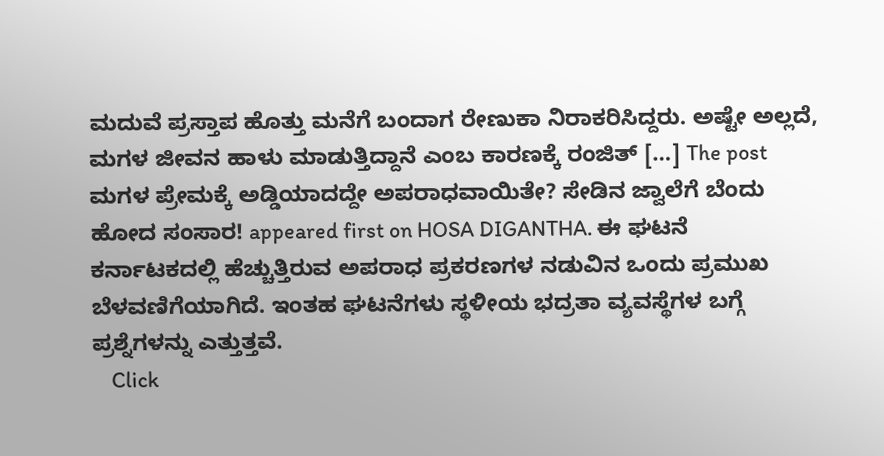ಮದುವೆ ಪ್ರಸ್ತಾಪ ಹೊತ್ತು ಮನೆಗೆ ಬಂದಾಗ ರೇಣುಕಾ ನಿರಾಕರಿಸಿದ್ದರು. ಅಷ್ಟೇ ಅಲ್ಲದೆ, ಮಗಳ ಜೀವನ ಹಾಳು ಮಾಡುತ್ತಿದ್ದಾನೆ ಎಂಬ ಕಾರಣಕ್ಕೆ ರಂಜಿತ್ […] The post ಮಗಳ ಪ್ರೇಮಕ್ಕೆ ಅಡ್ಡಿಯಾದದ್ದೇ ಅಪರಾಧವಾಯಿತೇ? ಸೇಡಿನ ಜ್ವಾಲೆಗೆ ಬೆಂದು ಹೋದ ಸಂಸಾರ! appeared first on HOSA DIGANTHA. ಈ ಘಟನೆ ಕರ್ನಾಟಕದಲ್ಲಿ ಹೆಚ್ಚುತ್ತಿರುವ ಅಪರಾಧ ಪ್ರಕರಣಗಳ ನಡುವಿನ ಒಂದು ಪ್ರಮುಖ ಬೆಳವಣಿಗೆಯಾಗಿದೆ. ಇಂತಹ ಘಟನೆಗಳು ಸ್ಥಳೀಯ ಭದ್ರತಾ ವ್ಯವಸ್ಥೆಗಳ ಬಗ್ಗೆ ಪ್ರಶ್ನೆಗಳನ್ನು ಎತ್ತುತ್ತವೆ.
    Click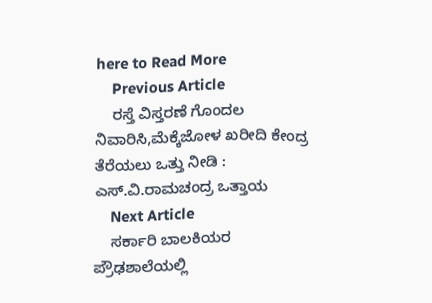here to Read More
    Previous Article
    ರಸ್ತೆ ವಿಸ್ತರಣೆ ಗೊಂದಲ ನಿವಾರಿಸಿ,ಮೆಕ್ಕೆಜೋಳ ಖರೀದಿ ಕೇಂದ್ರ ತೆರೆಯಲು ಒತ್ತು ನೀಡಿ : ಎಸ್.ವಿ.ರಾಮಚಂದ್ರ ಒತ್ತಾಯ
    Next Article
    ಸರ್ಕಾರಿ ಬಾಲಕಿಯರ ಪ್ರೌಢಶಾಲೆಯಲ್ಲಿ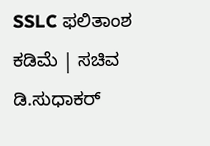SSLC ಫಲಿತಾಂಶ ಕಡಿಮೆ | ಸಚಿವ ಡಿ.ಸುಧಾಕರ್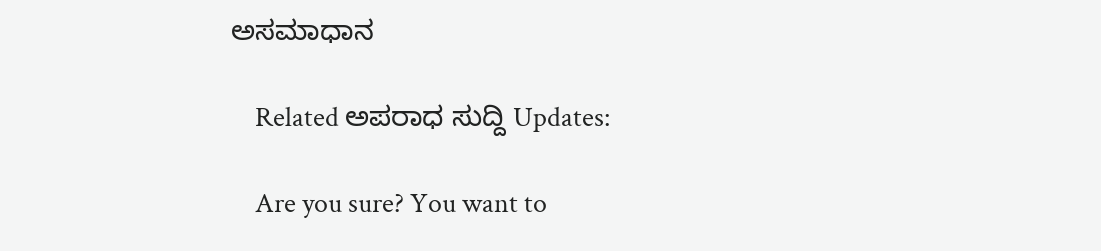ಅಸಮಾಧಾನ

    Related ಅಪರಾಧ ಸುದ್ದಿ Updates:

    Are you sure? You want to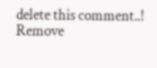delete this comment..! Remove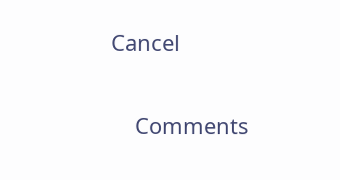Cancel

    Comments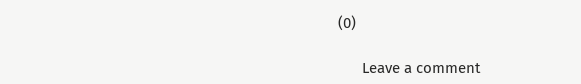(0)

      Leave a comment